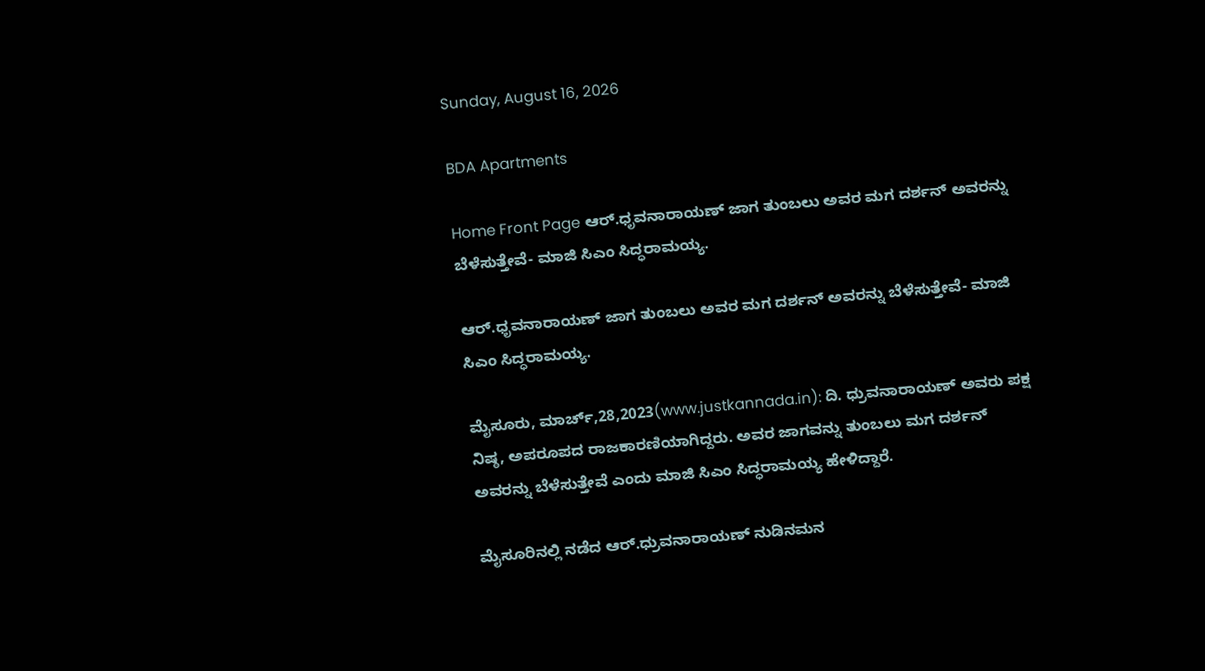Sunday, August 16, 2026

BDA Apartments

Home Front Page ಆರ್.ಧೃವನಾರಾಯಣ್ ಜಾಗ ತುಂಬಲು ಅವರ ಮಗ ದರ್ಶನ್ ಅವರನ್ನು ಬೆಳೆಸುತ್ತೇವೆ- ಮಾಜಿ ಸಿಎಂ ಸಿದ್ಧರಾಮಯ್ಯ.

ಆರ್.ಧೃವನಾರಾಯಣ್ ಜಾಗ ತುಂಬಲು ಅವರ ಮಗ ದರ್ಶನ್ ಅವರನ್ನು ಬೆಳೆಸುತ್ತೇವೆ- ಮಾಜಿ ಸಿಎಂ ಸಿದ್ಧರಾಮಯ್ಯ.

ಮೈಸೂರು, ಮಾರ್ಚ್,28,2023(www.justkannada.in): ದಿ. ಧ್ರುವನಾರಾಯಣ್‍ ಅವರು ಪಕ್ಷ ನಿಷ್ಠ, ಅಪರೂಪದ ರಾಜಕಾರಣಿಯಾಗಿದ್ದರು. ಅವರ ಜಾಗವನ್ನು ತುಂಬಲು ಮಗ ದರ್ಶನ್ ಅವರನ್ನು ಬೆಳೆಸುತ್ತೇವೆ ಎಂದು ಮಾಜಿ ಸಿಎಂ ಸಿದ್ಧರಾಮಯ್ಯ ಹೇಳಿದ್ದಾರೆ.

ಮೈಸೂರಿನಲ್ಲಿ ನಡೆದ ಆರ್.ಧ್ರುವನಾರಾಯಣ್ ನುಡಿನಮನ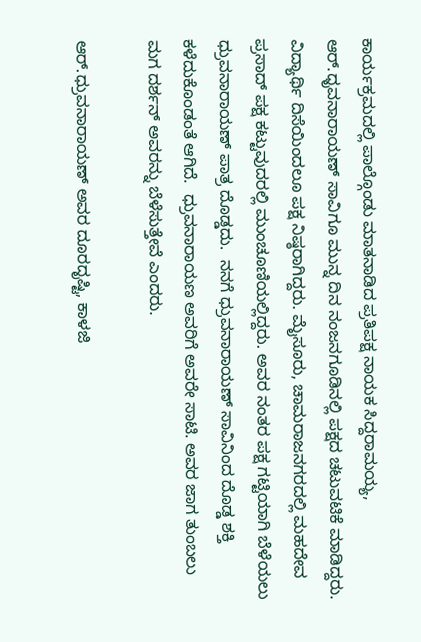ಕಾರ್ಯಕ್ರಮದಲ್ಲಿ ಪಾಲ್ಗೊಂಡು ಮಾತನಾಡಿದ ಪ್ರತಿಪಕ್ಷ ನಾಯಕ ಸಿದ್ದರಾಮಯ್ಯ, ಆರ್.ಧೃವನಾರಾಯಣ್ ಸಾವಿಗೂ ಮುನ್ನ ದಿನ ನಂಜನಗೂಡಿನಲ್ಲಿ ಪಕ್ಷದ ಚಟುವಟಿಕೆ ಮಾಡಿದ್ದರು. ವಿದ್ಯಾರ್ಥಿ ದಿಸೆಯಿಂದಲೂ ಪಕ್ಷ ನಿಷ್ಠರಾಗಿದ್ದರು. ಮೈಸೂರು, ಚಾಮರಾಜನಗರದಲ್ಲಿ ಮಹದೇವ ಪ್ರಸಾದ್ ಪಕ್ಷ ಕಟ್ಟುವುದರಲ್ಲಿ ಮುಂಚೂಣಿಯಲ್ಲಿದ್ದರು. ಅವರ ನಂತರ ಪಕ್ಷ ಗಟ್ಟಿಯಾಗಿ ಬೆಳೆಯಲು ಧ್ರುವನಾರಾಯಣ್ ಪಾತ್ರ ದೊಡ್ಡದು.  ನನಗೆ ಧ್ರುವನಾರಾಯಣ್ ಸಾವಿನಿಂದ ದೊಡ್ಡ ಶಕ್ತಿ ಕಳೆದುಕೊಂಡಂತೆ ಆಗಿದೆ.  ಧ್ರುವನಾರಾಯಣ ಅವರಿಗೆ ಅವರೇ ಸಾಟಿ. ಅವರ ಜಾಗ ತುಂಬಲು ಮಗ ದರ್ಶನ್ ಅವರನ್ನು ಬೆಳೆಸುತ್ತೇವೆ ಎಂದರು.

ಆರ್.ಧ್ರುವನಾರಾಯಣ್ ಅವರ ದೂರದೃಷ್ಟಿ, ಕಾಳಜಿ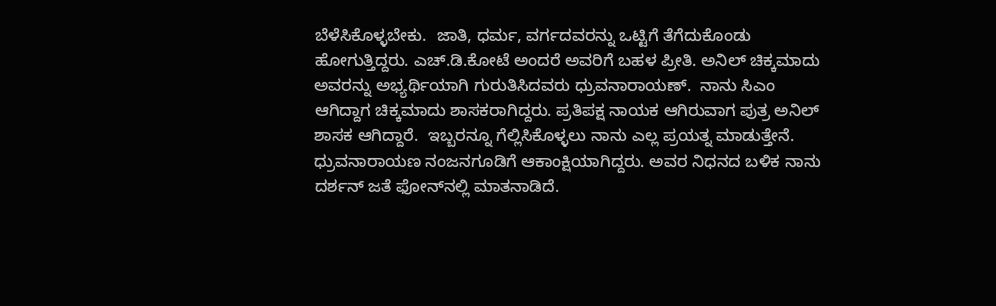ಬೆಳೆಸಿಕೊಳ್ಳಬೇಕು.  ಜಾತಿ, ಧರ್ಮ, ವರ್ಗದವರನ್ನು ಒಟ್ಟಿಗೆ ತೆಗೆದುಕೊಂಡು ಹೋಗುತ್ತಿದ್ದರು. ಎಚ್.ಡಿ‌.ಕೋಟೆ ಅಂದರೆ ಅವರಿಗೆ ಬಹಳ ಪ್ರೀತಿ. ಅನಿಲ್ ಚಿಕ್ಕಮಾದು ಅವರನ್ನು ಅಭ್ಯರ್ಥಿಯಾಗಿ ಗುರುತಿಸಿದವರು ಧ್ರುವನಾರಾಯಣ್.  ನಾನು ಸಿಎಂ ಆಗಿದ್ದಾಗ ಚಿಕ್ಕಮಾದು ಶಾಸಕರಾಗಿದ್ದರು. ಪ್ರತಿಪಕ್ಷ ನಾಯಕ ಆಗಿರುವಾಗ ಪುತ್ರ ಅನಿಲ್ ಶಾಸಕ ಆಗಿದ್ದಾರೆ.  ಇಬ್ಬರನ್ನೂ ಗೆಲ್ಲಿಸಿಕೊಳ್ಳಲು ನಾನು ಎಲ್ಲ ಪ್ರಯತ್ನ ಮಾಡುತ್ತೇನೆ.  ಧ್ರುವನಾರಾಯಣ ನಂಜನಗೂಡಿಗೆ ಆಕಾಂಕ್ಷಿಯಾಗಿದ್ದರು. ಅವರ ನಿಧನದ ಬಳಿಕ ನಾನು ದರ್ಶನ್ ಜತೆ ಫೋನ್‌ನಲ್ಲಿ ಮಾತನಾಡಿದೆ.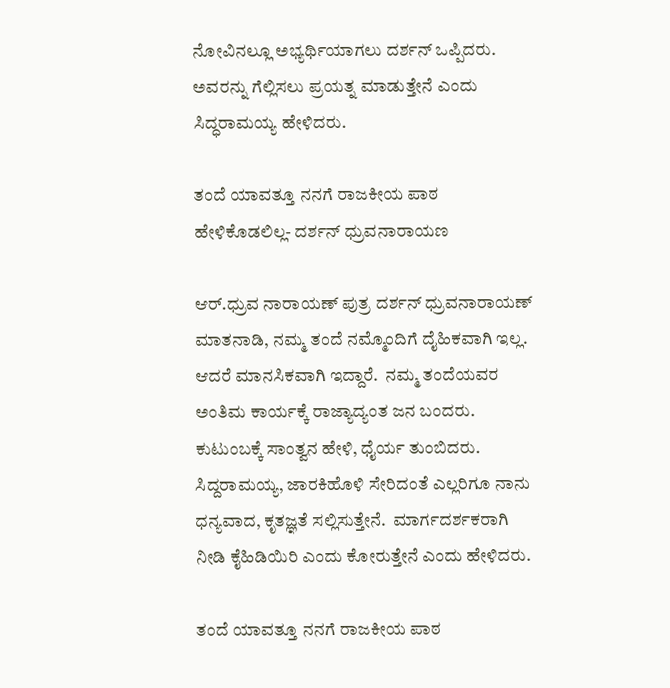ನೋವಿನಲ್ಲೂ ಅಭ್ಯರ್ಥಿಯಾಗಲು ದರ್ಶನ್ ಒಪ್ಪಿದರು. ಅವರನ್ನು ಗೆಲ್ಲಿಸಲು ಪ್ರಯತ್ನ ಮಾಡುತ್ತೇನೆ ಎಂದು ಸಿದ್ಧರಾಮಯ್ಯ ಹೇಳಿದರು.

ತಂದೆ ಯಾವತ್ತೂ ನನಗೆ ರಾಜಕೀಯ ಪಾಠ ಹೇಳಿಕೊಡಲಿಲ್ಲ‌- ದರ್ಶನ್ ಧ್ರುವನಾರಾಯಣ

ಆರ್.ಧ್ರುವ ನಾರಾಯಣ್ ಪುತ್ರ ದರ್ಶನ್ ಧ್ರುವನಾರಾಯಣ್ ಮಾತನಾಡಿ, ನಮ್ಮ ತಂದೆ ನಮ್ಮೊಂದಿಗೆ ದೈಹಿಕವಾಗಿ ಇಲ್ಲ‌. ಆದರೆ ಮಾನಸಿಕವಾಗಿ ಇದ್ದಾರೆ.  ನಮ್ಮ ತಂದೆಯವರ ಅಂತಿಮ ಕಾರ್ಯಕ್ಕೆ ರಾಜ್ಯಾದ್ಯಂತ ಜನ ಬಂದರು.  ಕುಟುಂಬಕ್ಕೆ ಸಾಂತ್ವನ ಹೇಳಿ, ಧೈರ್ಯ ತುಂಬಿದರು.  ಸಿದ್ದರಾಮಯ್ಯ, ಜಾರಕಿಹೊಳಿ ಸೇರಿದಂತೆ ಎಲ್ಲರಿಗೂ ನಾನು ಧನ್ಯವಾದ, ಕೃತಜ್ಞತೆ ಸಲ್ಲಿಸುತ್ತೇನೆ.  ಮಾರ್ಗದರ್ಶಕರಾಗಿ ನೀಡಿ ಕೈಹಿಡಿಯಿರಿ ಎಂದು ಕೋರುತ್ತೇನೆ ಎಂದು ಹೇಳಿದರು.

ತಂದೆ ಯಾವತ್ತೂ ನನಗೆ ರಾಜಕೀಯ ಪಾಠ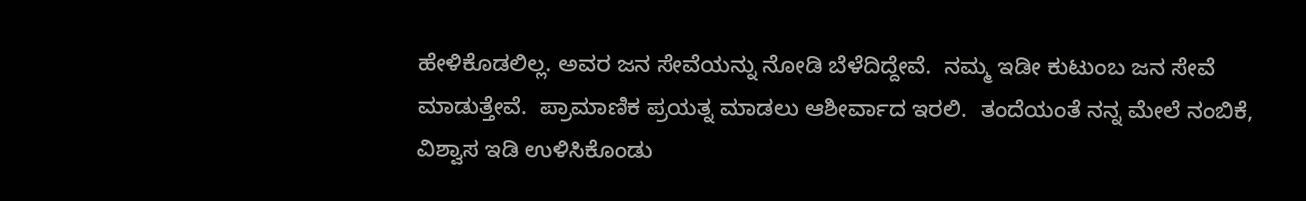ಹೇಳಿಕೊಡಲಿಲ್ಲ‌. ಅವರ ಜನ ಸೇವೆಯನ್ನು ನೋಡಿ ಬೆಳೆದಿದ್ದೇವೆ.  ನಮ್ಮ ಇಡೀ ಕುಟುಂಬ ಜನ ಸೇವೆ ಮಾಡುತ್ತೇವೆ.  ಪ್ರಾಮಾಣಿಕ ಪ್ರಯತ್ನ ಮಾಡಲು ಆಶೀರ್ವಾದ ಇರಲಿ.  ತಂದೆಯಂತೆ ನನ್ನ ಮೇಲೆ ನಂಬಿಕೆ, ವಿಶ್ವಾಸ ಇಡಿ‌ ಉಳಿಸಿಕೊಂಡು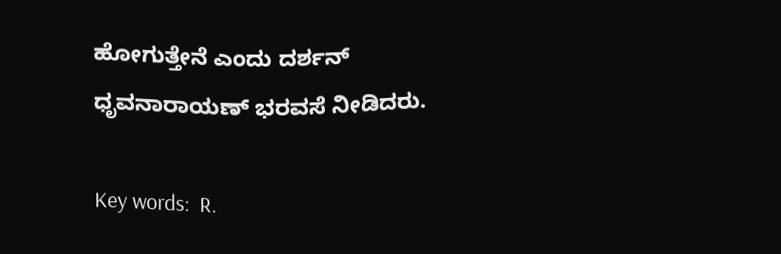ಹೋಗುತ್ತೇನೆ ಎಂದು ದರ್ಶನ್ ಧೃವನಾರಾಯಣ್ ಭರವಸೆ ನೀಡಿದರು.

Key words:  R.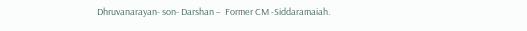Dhruvanarayan- son- Darshan –  Former CM -Siddaramaiah.